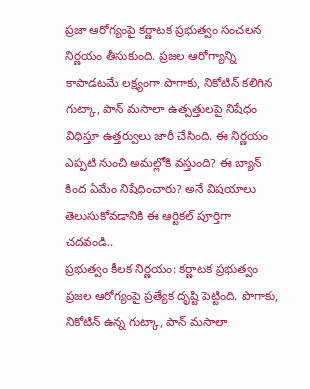ప్రజా ఆరోగ్యంపై కర్ణాటక ప్రభుత్వం సంచలన నిర్ణయం తీసుకుంది. ప్రజల ఆరోగ్యాన్ని కాపాడటమే లక్ష్యంగా పొగాకు, నికోటిన్ కలిగిన గుట్కా, పాన్ మసాలా ఉత్పత్తులపై నిషేధం విధిస్తూ ఉత్తర్వులు జారీ చేసింది. ఈ నిర్ణయం ఎప్పటి నుంచి అమల్లోకి వస్తుంది? ఈ బ్యాన్ కింద ఏమేం నిషేధించారు? అనే విషయాలు తెలుసుకోవడానికి ఈ ఆర్టికల్ పూర్తిగా చదవండి..
ప్రభుత్వం కీలక నిర్ణయం: కర్ణాటక ప్రభుత్వం ప్రజల ఆరోగ్యంపై ప్రత్యేక దృష్టి పెట్టింది. పొగాకు, నికోటిన్ ఉన్న గుట్కా, పాన్ మసాలా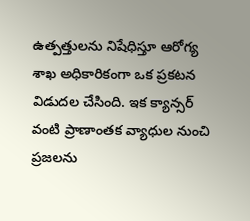ఉత్పత్తులను నిషేధిస్తూ ఆరోగ్య శాఖ అధికారికంగా ఒక ప్రకటన విడుదల చేసింది. ఇక క్యాన్సర్ వంటి ప్రాణాంతక వ్యాధుల నుంచి ప్రజలను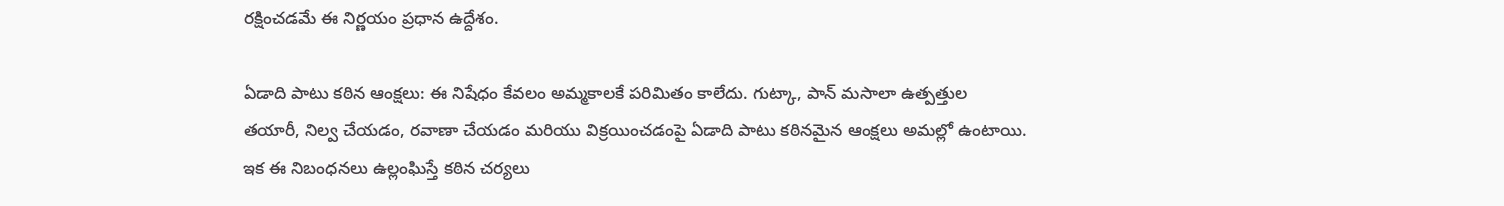రక్షించడమే ఈ నిర్ణయం ప్రధాన ఉద్దేశం.

ఏడాది పాటు కఠిన ఆంక్షలు: ఈ నిషేధం కేవలం అమ్మకాలకే పరిమితం కాలేదు. గుట్కా, పాన్ మసాలా ఉత్పత్తుల తయారీ, నిల్వ చేయడం, రవాణా చేయడం మరియు విక్రయించడంపై ఏడాది పాటు కఠినమైన ఆంక్షలు అమల్లో ఉంటాయి. ఇక ఈ నిబంధనలు ఉల్లంఘిస్తే కఠిన చర్యలు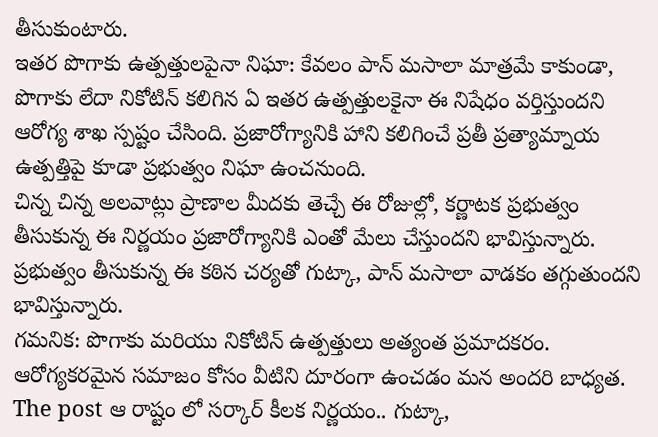తీసుకుంటారు.
ఇతర పొగాకు ఉత్పత్తులపైనా నిఘా: కేవలం పాన్ మసాలా మాత్రమే కాకుండా, పొగాకు లేదా నికోటిన్ కలిగిన ఏ ఇతర ఉత్పత్తులకైనా ఈ నిషేధం వర్తిస్తుందని ఆరోగ్య శాఖ స్పష్టం చేసింది. ప్రజారోగ్యానికి హాని కలిగించే ప్రతీ ప్రత్యామ్నాయ ఉత్పత్తిపై కూడా ప్రభుత్వం నిఘా ఉంచనుంది.
చిన్న చిన్న అలవాట్లు ప్రాణాల మీదకు తెచ్చే ఈ రోజుల్లో, కర్ణాటక ప్రభుత్వం తీసుకున్న ఈ నిర్ణయం ప్రజారోగ్యానికి ఎంతో మేలు చేస్తుందని భావిస్తున్నారు. ప్రభుత్వం తీసుకున్న ఈ కఠిన చర్యతో గుట్కా, పాన్ మసాలా వాడకం తగ్గుతుందని భావిస్తున్నారు.
గమనిక: పొగాకు మరియు నికోటిన్ ఉత్పత్తులు అత్యంత ప్రమాదకరం. ఆరోగ్యకరమైన సమాజం కోసం వీటిని దూరంగా ఉంచడం మన అందరి బాధ్యత.
The post ఆ రాష్టం లో సర్కార్ కీలక నిర్ణయం.. గుట్కా,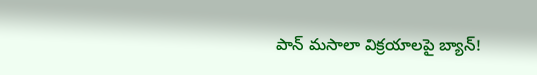పాన్ మసాలా విక్రయాలపై బ్యాన్!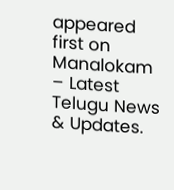appeared first on Manalokam – Latest Telugu News & Updates.